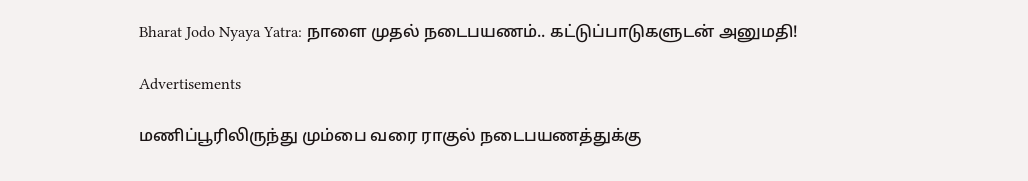Bharat Jodo Nyaya Yatra: நாளை முதல் நடைபயணம்.. கட்டுப்பாடுகளுடன் அனுமதி!

Advertisements

மணிப்பூரிலிருந்து மும்பை வரை ராகுல் நடைபயணத்துக்கு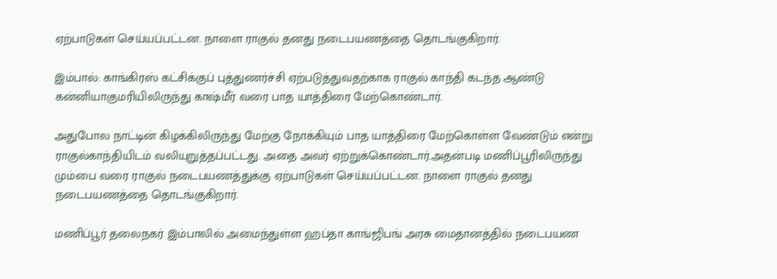ஏற்பாடுகள் செய்யப்பட்டன. நாளை ராகுல் தனது நடைபயணத்தை தொடங்குகிறார்.

இம்பால்: காங்கிரஸ் கட்சிக்குப் புத்துணர்ச்சி ஏற்படுத்துவதற்காக ராகுல் காந்தி கடந்த ஆண்டு கன்னியாகுமரியிலிருந்து காஷ்மீர் வரை பாத யாத்திரை மேற்கொண்டார்.

அதுபோல நாட்டின் கிழக்கிலிருந்து மேற்கு நோக்கியும் பாத யாத்திரை மேற்கொள்ள வேண்டும் என்று ராகுல்காந்தியிடம் வலியுறுத்தப்பட்டது. அதை அவர் ஏற்றுக்கொண்டார்.அதன்படி மணிப்பூரிலிருந்து மும்பை வரை ராகுல் நடைபயணத்துக்கு ஏற்பாடுகள் செய்யப்பட்டன. நாளை ராகுல் தனது நடைபயணத்தை தொடங்குகிறார்.

மணிப்பூர் தலைநகர் இம்பாலில் அமைந்துள்ள ஹப்தா காங்ஜிபங் அரசு மைதானத்தில் நடைபயண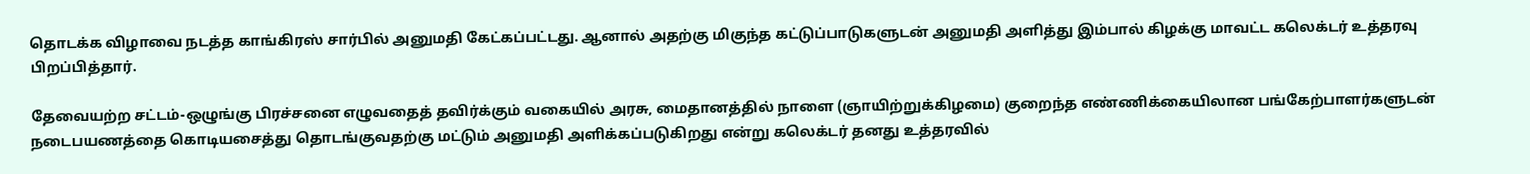தொடக்க விழாவை நடத்த காங்கிரஸ் சார்பில் அனுமதி கேட்கப்பட்டது. ஆனால் அதற்கு மிகுந்த கட்டுப்பாடுகளுடன் அனுமதி அளித்து இம்பால் கிழக்கு மாவட்ட கலெக்டர் உத்தரவு பிறப்பித்தார்.

தேவையற்ற சட்டம்-ஒழுங்கு பிரச்சனை எழுவதைத் தவிர்க்கும் வகையில் அரசு, மைதானத்தில் நாளை (ஞாயிற்றுக்கிழமை) குறைந்த எண்ணிக்கையிலான பங்கேற்பாளர்களுடன் நடைபயணத்தை கொடியசைத்து தொடங்குவதற்கு மட்டும் அனுமதி அளிக்கப்படுகிறது என்று கலெக்டர் தனது உத்தரவில்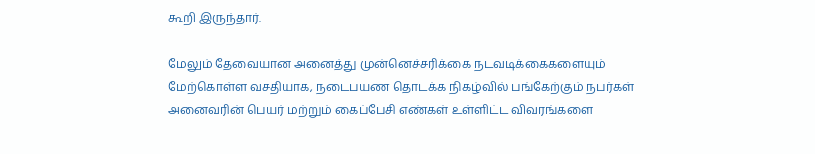கூறி இருந்தார்.

மேலும் தேவையான அனைத்து முன்னெச்சரிக்கை நடவடிக்கைகளையும் மேற்கொள்ள வசதியாக, நடைபயண தொடக்க நிகழ்வில் பங்கேற்கும் நபர்கள் அனைவரின் பெயர் மற்றும் கைப்பேசி எண்கள் உள்ளிட்ட விவரங்களை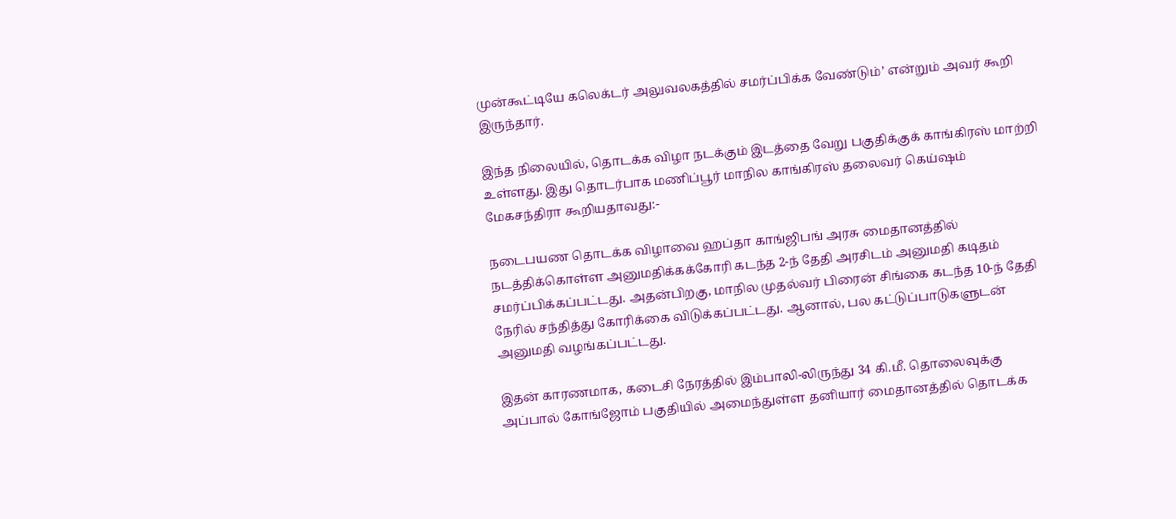முன்கூட்டியே கலெக்டர் அலுவலகத்தில் சமர்ப்பிக்க வேண்டும்’ என்றும் அவர் கூறி இருந்தார்.

இந்த நிலையில், தொடக்க விழா நடக்கும் இடத்தை வேறு பகுதிக்குக் காங்கிரஸ் மாற்றி உள்ளது. இது தொடர்பாக மணிப்பூர் மாநில காங்கிரஸ் தலைவர் கெய்ஷம் மேகசந்திரா கூறியதாவது:-

நடைபயண தொடக்க விழாவை ஹப்தா காங்ஜிபங் அரசு மைதானத்தில் நடத்திக்கொள்ள அனுமதிக்கக்கோரி கடந்த 2-ந் தேதி அரசிடம் அனுமதி கடிதம் சமர்ப்பிக்கப்பட்டது. அதன்பிறகு, மாநில முதல்வர் பிரைன் சிங்கை கடந்த 10-ந் தேதி நேரில் சந்தித்து கோரிக்கை விடுக்கப்பட்டது. ஆனால், பல கட்டுப்பாடுகளுடன் அனுமதி வழங்கப்பட்டது.

இதன் காரணமாக, கடைசி நேரத்தில் இம்பாலி-லிருந்து 34 கி.மீ. தொலைவுக்கு அப்பால் கோங்ஜோம் பகுதியில் அமைந்துள்ள தனியார் மைதானத்தில் தொடக்க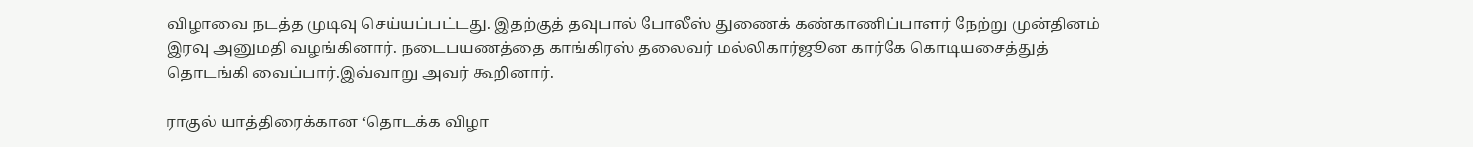விழாவை நடத்த முடிவு செய்யப்பட்டது. இதற்குத் தவுபால் போலீஸ் துணைக் கண்காணிப்பாளர் நேற்று முன்தினம் இரவு அனுமதி வழங்கினார். நடைபயணத்தை காங்கிரஸ் தலைவர் மல்லிகார்ஜூன கார்கே கொடியசைத்துத் தொடங்கி வைப்பார்.இவ்வாறு அவர் கூறினார்.

ராகுல் யாத்திரைக்கான ‘தொடக்க விழா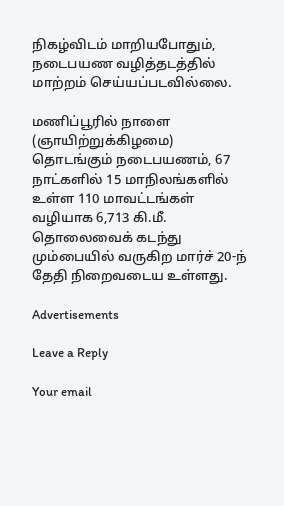நிகழ்விடம் மாறியபோதும், நடைபயண வழித்தடத்தில் மாற்றம் செய்யப்படவில்லை.

மணிப்பூரில் நாளை (ஞாயிற்றுக்கிழமை) தொடங்கும் நடைபயணம், 67 நாட்களில் 15 மாநிலங்களில் உள்ள 110 மாவட்டங்கள் வழியாக 6,713 கி.மீ. தொலைவைக் கடந்து மும்பையில் வருகிற மார்ச் 20-ந் தேதி நிறைவடைய உள்ளது.

Advertisements

Leave a Reply

Your email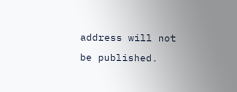address will not be published.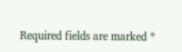Required fields are marked *